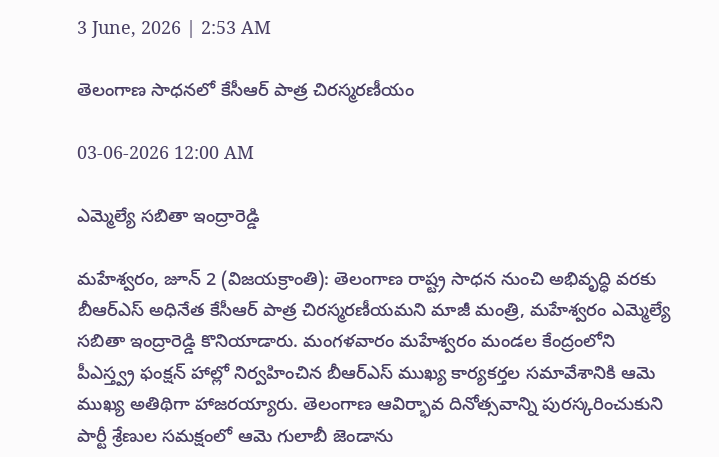3 June, 2026 | 2:53 AM

తెలంగాణ సాధనలో కేసీఆర్ పాత్ర చిరస్మరణీయం

03-06-2026 12:00 AM

ఎమ్మెల్యే సబితా ఇంద్రారెడ్డి

మహేశ్వరం, జూన్ 2 (విజయక్రాంతి): తెలంగాణ రాష్ట్ర సాధన నుంచి అభివృద్ధి వరకు బీఆర్‌ఎస్ అధినేత కేసీఆర్ పాత్ర చిరస్మరణీయమని మాజీ మంత్రి, మహేశ్వరం ఎమ్మెల్యే సబితా ఇంద్రారెడ్డి కొనియాడారు. మంగళవారం మహేశ్వరం మండల కేంద్రంలోని పీఎస్త్వ్ర ఫంక్షన్ హాల్లో నిర్వహించిన బీఆర్‌ఎస్ ముఖ్య కార్యకర్తల సమావేశానికి ఆమె ముఖ్య అతిథిగా హాజరయ్యారు. తెలంగాణ ఆవిర్భావ దినోత్సవాన్ని పురస్కరించుకుని పార్టీ శ్రేణుల సమక్షంలో ఆమె గులాబీ జెండాను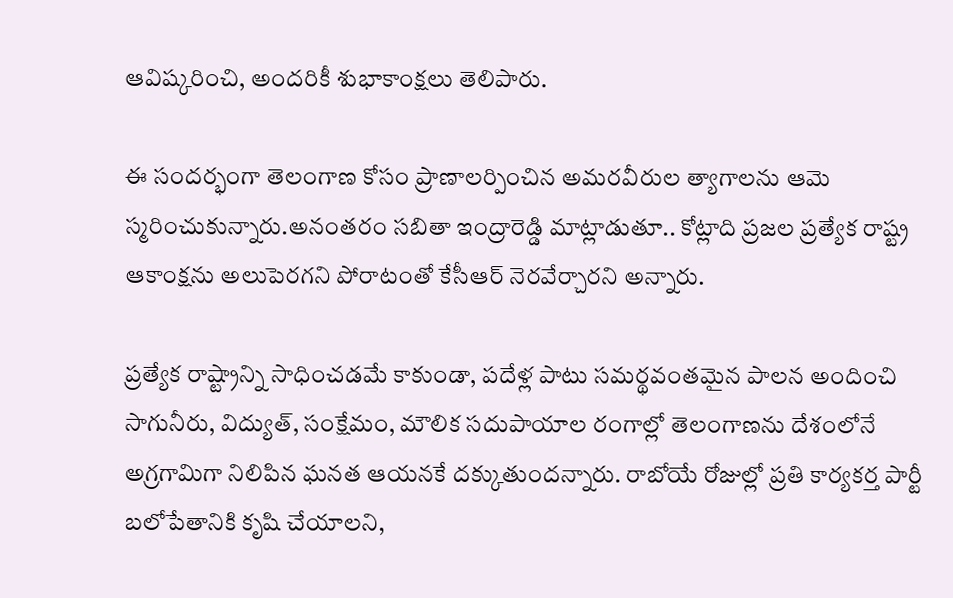ఆవిష్కరించి, అందరికీ శుభాకాంక్షలు తెలిపారు.

ఈ సందర్భంగా తెలంగాణ కోసం ప్రాణాలర్పించిన అమరవీరుల త్యాగాలను ఆమె స్మరించుకున్నారు.అనంతరం సబితా ఇంద్రారెడ్డి మాట్లాడుతూ.. కోట్లాది ప్రజల ప్రత్యేక రాష్ట్ర ఆకాంక్షను అలుపెరగని పోరాటంతో కేసీఆర్ నెరవేర్చారని అన్నారు.

ప్రత్యేక రాష్ట్రాన్ని సాధించడమే కాకుండా, పదేళ్ల పాటు సమర్థవంతమైన పాలన అందించి సాగునీరు, విద్యుత్, సంక్షేమం, మౌలిక సదుపాయాల రంగాల్లో తెలంగాణను దేశంలోనే అగ్రగామిగా నిలిపిన ఘనత ఆయనకే దక్కుతుందన్నారు. రాబోయే రోజుల్లో ప్రతి కార్యకర్త పార్టీ బలోపేతానికి కృషి చేయాలని,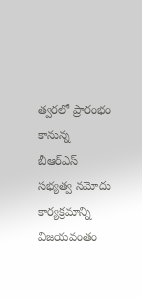త్వరలో ప్రారంభం కానున్న బీఆర్‌ఎస్ సభ్యత్వ నమోదు కార్యక్రమాన్ని విజయవంతం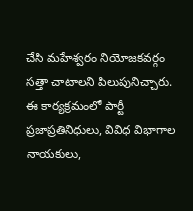చేసి మహేశ్వరం నియోజకవర్గం సత్తా చాటాలని పిలుపునిచ్చారు. ఈ కార్యక్రమంలో పార్టీ ప్రజాప్రతినిధులు, వివిధ విభాగాల నాయకులు,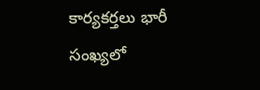కార్యకర్తలు భారీ సంఖ్యలో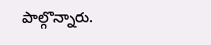పాల్గొన్నారు.